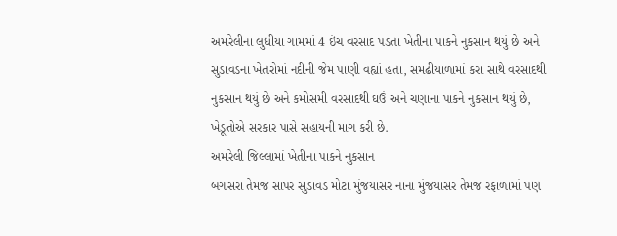અમરેલીના લુધીયા ગામમાં 4 ઇંચ વરસાદ પડતા ખેતીના પાકને નુકસાન થયું છે અને સુડાવડના ખેતરોમાં નદીની જેમ પાણી વહ્યાં હતા, સમઢીયાળામાં કરા સાથે વરસાદથી નુકસાન થયું છે અને કમોસમી વરસાદથી ઘઉં અને ચણાના પાકને નુકસાન થયું છે, ખેડૂતોએ સરકાર પાસે સહાયની માગ કરી છે.
અમરેલી જિલ્લામાં ખેતીના પાકને નુકસાન
બગસરા તેમજ સાપર સુડાવડ મોટા મુંજયાસર નાના મુંજયાસર તેમજ રફાળામાં પણ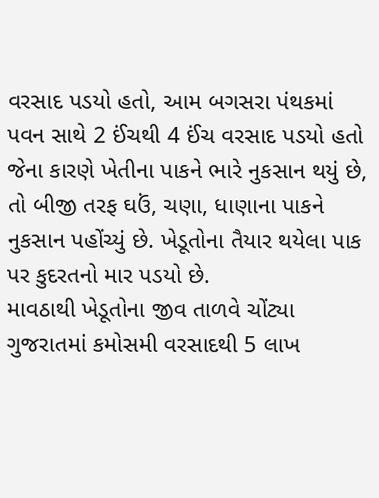વરસાદ પડયો હતો, આમ બગસરા પંથકમાં પવન સાથે 2 ઈંચથી 4 ઈંચ વરસાદ પડયો હતો જેના કારણે ખેતીના પાકને ભારે નુકસાન થયું છે, તો બીજી તરફ ઘઉં, ચણા, ધાણાના પાકને નુકસાન પહોંચ્યું છે. ખેડૂતોના તૈયાર થયેલા પાક પર કુદરતનો માર પડયો છે.
માવઠાથી ખેડૂતોના જીવ તાળવે ચોંટ્યા
ગુજરાતમાં કમોસમી વરસાદથી 5 લાખ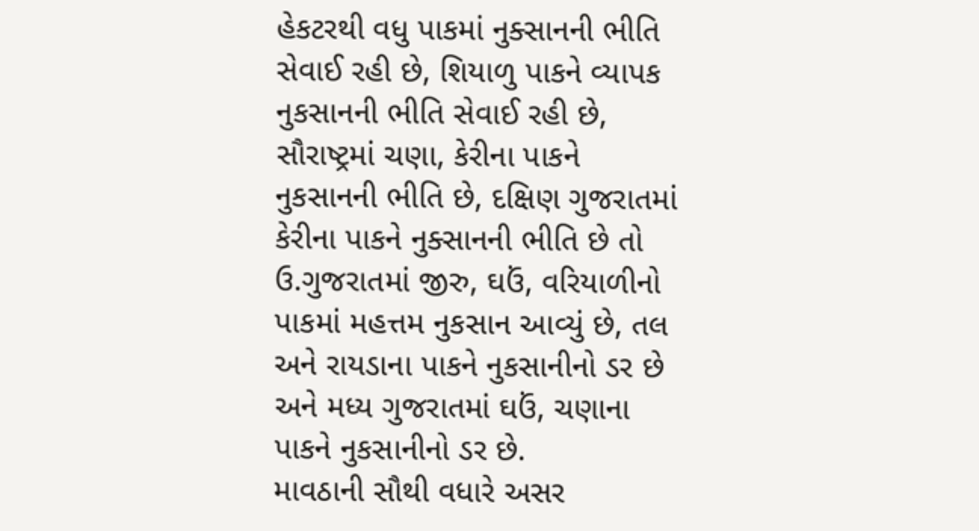હેકટરથી વધુ પાકમાં નુક્સાનની ભીતિ સેવાઈ રહી છે, શિયાળુ પાકને વ્યાપક નુકસાનની ભીતિ સેવાઈ રહી છે, સૌરાષ્ટ્રમાં ચણા, કેરીના પાકને નુકસાનની ભીતિ છે, દક્ષિણ ગુજરાતમાં કેરીના પાકને નુક્સાનની ભીતિ છે તો ઉ.ગુજરાતમાં જીરુ, ઘઉં, વરિયાળીનો પાકમાં મહત્તમ નુકસાન આવ્યું છે, તલ અને રાયડાના પાકને નુકસાનીનો ડર છે અને મધ્ય ગુજરાતમાં ઘઉં, ચણાના પાકને નુકસાનીનો ડર છે.
માવઠાની સૌથી વધારે અસર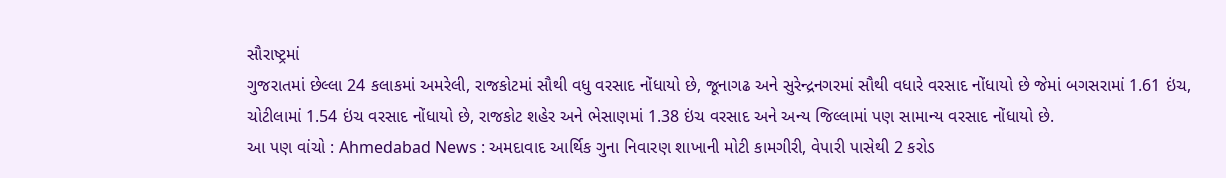સૌરાષ્ટ્રમાં
ગુજરાતમાં છેલ્લા 24 કલાકમાં અમરેલી, રાજકોટમાં સૌથી વધુ વરસાદ નોંધાયો છે, જૂનાગઢ અને સુરેન્દ્રનગરમાં સૌથી વધારે વરસાદ નોંધાયો છે જેમાં બગસરામાં 1.61 ઇંચ, ચોટીલામાં 1.54 ઇંચ વરસાદ નોંધાયો છે, રાજકોટ શહેર અને ભેસાણમાં 1.38 ઇંચ વરસાદ અને અન્ય જિલ્લામાં પણ સામાન્ય વરસાદ નોંધાયો છે.
આ પણ વાંચો : Ahmedabad News : અમદાવાદ આર્થિક ગુના નિવારણ શાખાની મોટી કામગીરી, વેપારી પાસેથી 2 કરોડ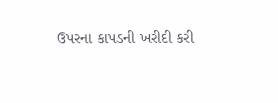ઉપરના કાપડની ખરીદી કરી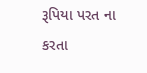રૂપિયા પરત ના કરતા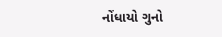નોંધાયો ગુનો